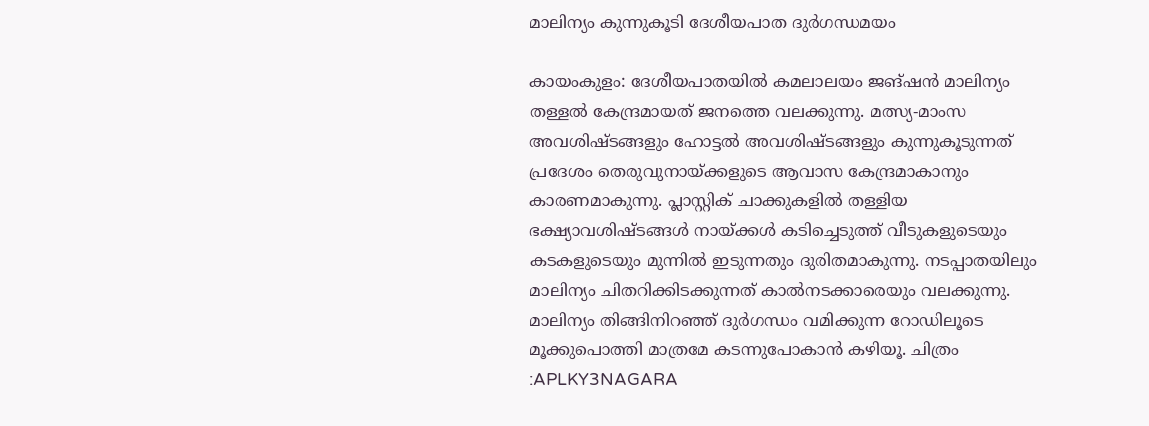മാലിന്യം കുന്നുകൂടി ദേശീയപാത ദുർഗന്ധമയം

കായംകുളം: ദേശീയപാതയിൽ കമലാലയം ജങ്ഷൻ മാലിന്യം തള്ളൽ കേന്ദ്രമായത് ജനത്തെ വലക്കുന്നു. മത്സ്യ-മാംസ അവശിഷ്ടങ്ങളും ഹോട്ടൽ അവശിഷ്ടങ്ങളും കുന്നുകൂടുന്നത് പ്രദേശം തെരുവുനായ്ക്കളുടെ ആവാസ കേന്ദ്രമാകാനും കാരണമാകുന്നു. പ്ലാസ്റ്റിക് ചാക്കുകളിൽ തള്ളിയ ഭക്ഷ്യാവശിഷ്ടങ്ങൾ നായ്ക്കൾ കടിച്ചെടുത്ത് വീടുകളുടെയും കടകളുടെയും മുന്നിൽ ഇടുന്നതും ദുരിതമാകുന്നു. നടപ്പാതയിലും മാലിന്യം ചിതറിക്കിടക്കുന്നത് കാൽനടക്കാരെയും വലക്കുന്നു. മാലിന്യം തിങ്ങിനിറഞ്ഞ് ദുർഗന്ധം വമിക്കുന്ന റോഡിലൂടെ മൂക്കുപൊത്തി മാത്രമേ കടന്നുപോകാൻ കഴിയൂ. ചിത്രം :APLKY3NAGARA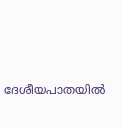ദേശീയപാതയിൽ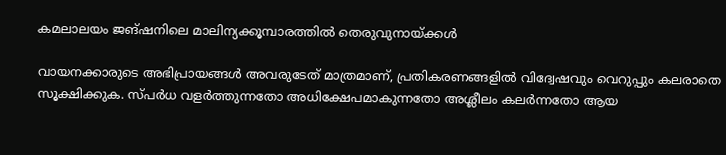കമലാലയം ജങ്ഷനിലെ മാലിന്യക്കൂമ്പാരത്തിൽ തെരുവുനായ്ക്കൾ

വായനക്കാരുടെ അഭിപ്രായങ്ങള്‍ അവരുടേത് മാത്രമാണ്, പ്രതികരണങ്ങളിൽ വിദ്വേഷവും വെറുപ്പും കലരാതെ സൂക്ഷിക്കുക. സ്പർധ വളർത്തുന്നതോ അധിക്ഷേപമാകുന്നതോ അശ്ലീലം കലർന്നതോ ആയ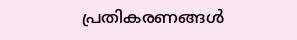പ്രതികരണങ്ങൾ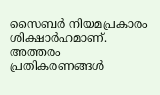സൈബർ നിയമപ്രകാരം ശിക്ഷാർഹമാണ്. അത്തരം പ്രതികരണങ്ങൾ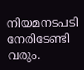നിയമനടപടി നേരിടേണ്ടി വരും.